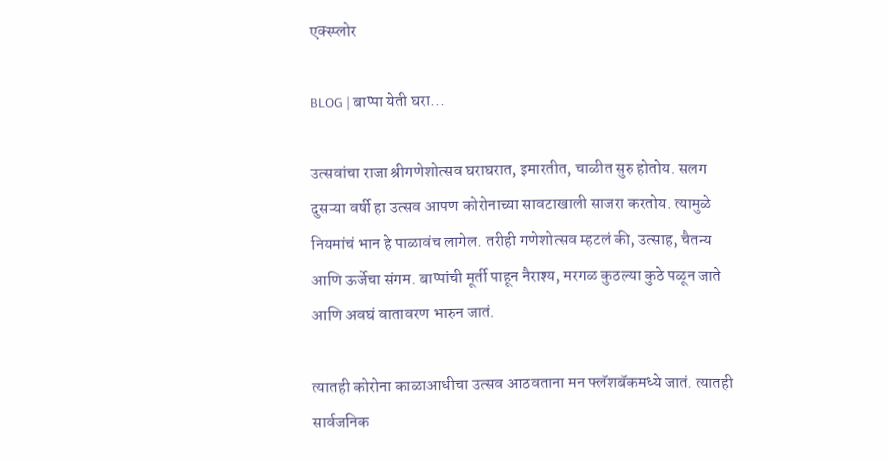एक्स्प्लोर

BLOG | बाप्पा येती घरा...

उत्सवांचा राजा श्रीगणेशोत्सव घराघरात, इमारतीत, चाळीत सुरु होतोय. सलग दुसऱ्या वर्षी हा उत्सव आपण कोरोनाच्या सावटाखाली साजरा करतोय. त्यामुळे नियमांचं भान हे पाळावंच लागेल. तरीही गणेशोत्सव म्हटलं की, उत्साह, चैतन्य आणि ऊर्जेचा संगम. बाप्पांची मूर्ती पाहून नैराश्य, मरगळ कुठल्या कुठे पळून जाते आणि अवघं वातावरण भारुन जातं.

त्यातही कोरोना काळाआधीचा उत्सव आठवताना मन फ्लॅशबॅकमध्ये जातं. त्यातही सार्वजनिक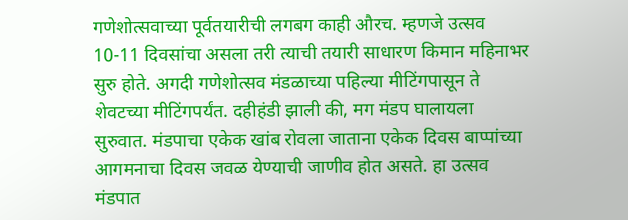गणेशोत्सवाच्या पूर्वतयारीची लगबग काही औरच. म्हणजे उत्सव 10-11 दिवसांचा असला तरी त्याची तयारी साधारण किमान महिनाभर सुरु होते. अगदी गणेशोत्सव मंडळाच्या पहिल्या मीटिंगपासून ते शेवटच्या मीटिंगपर्यंत. दहीहंडी झाली की, मग मंडप घालायला सुरुवात. मंडपाचा एकेक खांब रोवला जाताना एकेक दिवस बाप्पांच्या आगमनाचा दिवस जवळ येण्याची जाणीव होत असते. हा उत्सव मंडपात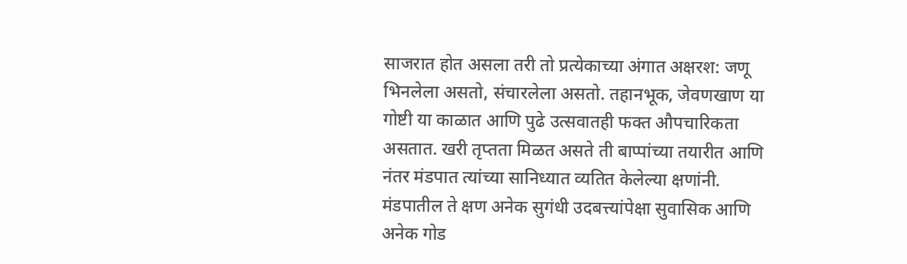साजरात होत असला तरी तो प्रत्येकाच्या अंगात अक्षरश: जणू  भिनलेला असतो, संचारलेला असतो. तहानभूक, जेवणखाण या गोष्टी या काळात आणि पुढे उत्सवातही फक्त औपचारिकता असतात. खरी तृप्तता मिळत असते ती बाप्पांच्या तयारीत आणि नंतर मंडपात त्यांच्या सानिध्यात व्यतित केलेल्या क्षणांनी. मंडपातील ते क्षण अनेक सुगंधी उदबत्त्यांपेक्षा सुवासिक आणि अनेक गोड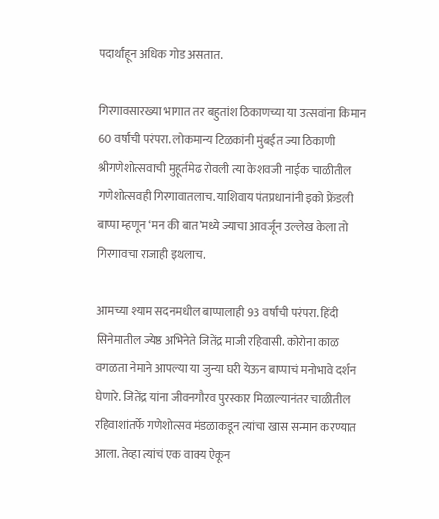पदार्थांहून अधिक गोड असतात.

गिरगावसारख्या भागात तर बहुतांश ठिकाणच्या या उत्सवांना किमान 60 वर्षांची परंपरा. लोकमान्य टिळकांनी मुंबईत ज्या ठिकाणी श्रीगणेशोत्सवाची मुहूर्तमेढ रोवली त्या केशवजी नाईक चाळीतील गणेशोत्सवही गिरगावातलाच. याशिवाय पंतप्रधानांनी इको फ्रेंडली बाप्पा म्हणून ‘मन की बात’मध्ये ज्याचा आवर्जून उल्लेख केला तो गिरगावचा राजाही इथलाच.

आमच्या श्याम सदनमधील बाप्पालाही 93 वर्षांची परंपरा. हिंदी सिनेमातील ज्येष्ठ अभिनेते जितेंद्र माजी रहिवासी. कोरोना काळ वगळता नेमाने आपल्या या जुन्या घरी येऊन बाप्पाचं मनोभावे दर्शन घेणारे. जितेंद्र यांना जीवनगौरव पुरस्कार मिळाल्यानंतर चाळीतील रहिवाशांतर्फे गणेशोत्सव मंडळाकडून त्यांचा खास सन्मान करण्यात आला. तेव्हा त्यांचं एक वाक्य ऐकून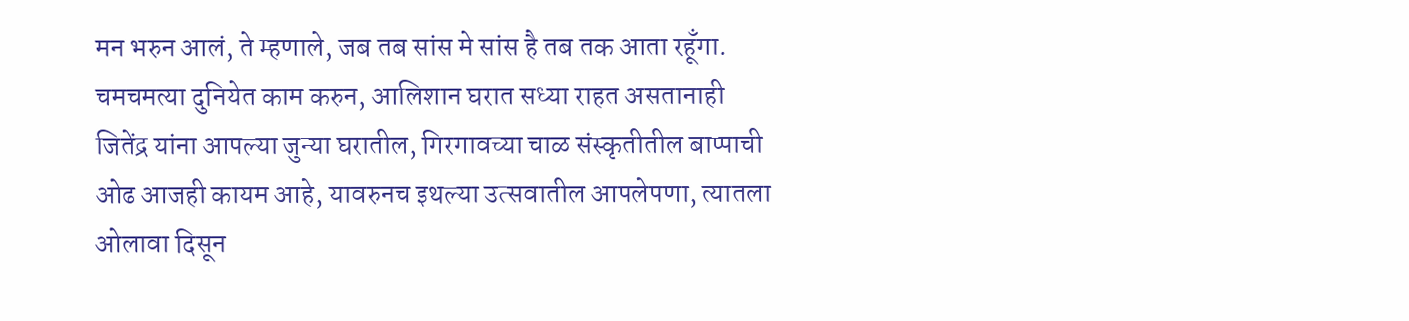मन भरुन आलं, ते म्हणाले, जब तब सांस मे सांस है तब तक आता रहूँगा. चमचमत्या दुनियेत काम करुन, आलिशान घरात सध्या राहत असतानाही जितेंद्र यांना आपल्या जुन्या घरातील, गिरगावच्या चाळ संस्कृतीतील बाप्पाची ओढ आजही कायम आहे, यावरुनच इथल्या उत्सवातील आपलेपणा, त्यातला ओलावा दिसून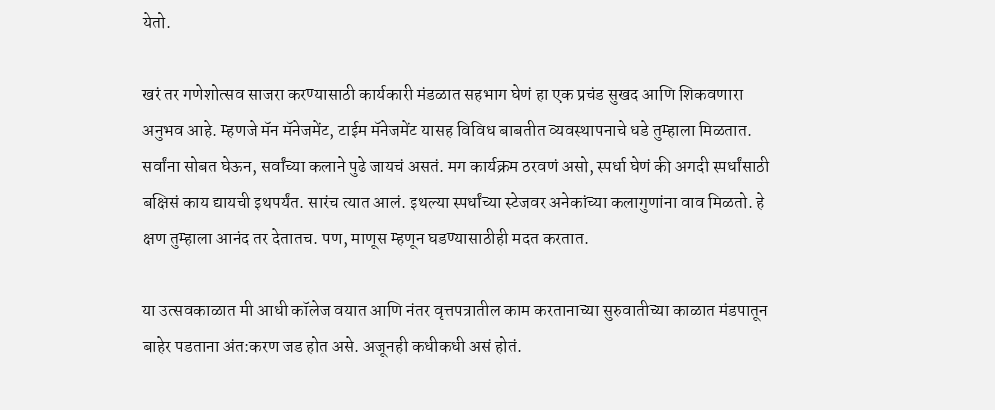येतो.

खरं तर गणेशोत्सव साजरा करण्यासाठी कार्यकारी मंडळात सहभाग घेणं हा एक प्रचंड सुखद आणि शिकवणारा अनुभव आहे. म्हणजे मॅन मॅनेजमेंट, टाईम मॅनेजमेंट यासह विविध बाबतीत व्यवस्थापनाचे धडे तुम्हाला मिळतात. सर्वांना सोबत घेऊन, सर्वांच्या कलाने पुढे जायचं असतं. मग कार्यक्रम ठरवणं असो, स्पर्धा घेणं की अगदी स्पर्धांसाठी बक्षिसं काय द्यायची इथपर्यंत. सारंच त्यात आलं. इथल्या स्पर्धांच्या स्टेजवर अनेकांच्या कलागुणांना वाव मिळतो. हे क्षण तुम्हाला आनंद तर देतातच. पण, माणूस म्हणून घडण्यासाठीही मदत करतात.

या उत्सवकाळात मी आधी कॉलेज वयात आणि नंतर वृत्तपत्रातील काम करतानाच्या सुरुवातीच्या काळात मंडपातून बाहेर पडताना अंत:करण जड होत असे. अजूनही कधीकधी असं होतं.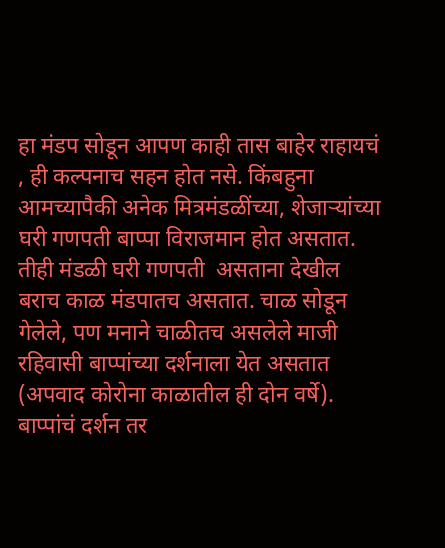हा मंडप सोडून आपण काही तास बाहेर राहायचं , ही कल्पनाच सहन होत नसे. किंबहुना आमच्यापैकी अनेक मित्रमंडळींच्या, शेजाऱ्यांच्या घरी गणपती बाप्पा विराजमान होत असतात. तीही मंडळी घरी गणपती  असताना देखील बराच काळ मंडपातच असतात. चाळ सोडून गेलेले, पण मनाने चाळीतच असलेले माजी रहिवासी बाप्पांच्या दर्शनाला येत असतात (अपवाद कोरोना काळातील ही दोन वर्षे). बाप्पांचं दर्शन तर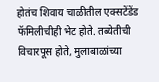होतंच शिवाय चाळीतील एक्सटेंडेंड फॅमिलीचीही भेट होते. तब्येतीची विचारपूस होते, मुलाबाळांच्या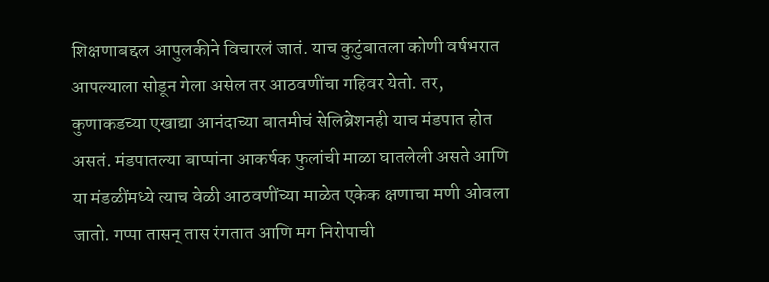शिक्षणाबद्दल आपुलकीने विचारलं जातं. याच कुटुंबातला कोणी वर्षभरात आपल्याला सोडून गेला असेल तर आठवणींचा गहिवर येतो. तर, कुणाकडच्या एखाद्या आनंदाच्या बातमीचं सेलिब्रेशनही याच मंडपात होत असतं. मंडपातल्या बाप्पांना आकर्षक फुलांची माळा घातलेली असते आणि या मंडळींमध्ये त्याच वेळी आठवणींच्या माळेत एकेक क्षणाचा मणी ओवला जातो. गप्पा तासन् तास रंगतात आणि मग निरोपाची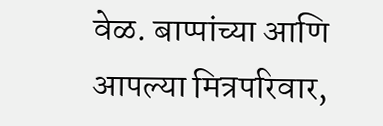वेळ. बाप्पांच्या आणि आपल्या मित्रपरिवार,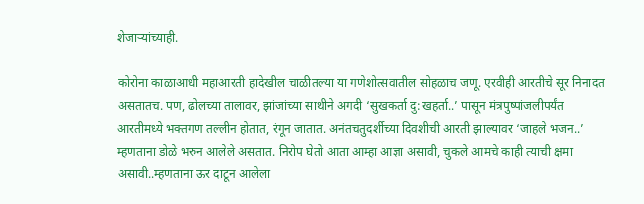शेजाऱ्यांच्याही.

कोरोना काळाआधी महाआरती हादेखील चाळीतल्या या गणेशोत्सवातील सोहळाच जणू. एरवीही आरतीचे सूर निनादत असतातच. पण, ढोलच्या तालावर, झांजांच्या साथीने अगदी ‘सुखकर्ता दु:खहर्ता..’ पासून मंत्रपुष्पांजलीपर्यंत आरतीमध्ये भक्तगण तल्लीन होतात, रंगून जातात. अनंतचतुदर्शीच्या दिवशीची आरती झाल्यावर ‘जाहले भजन..’ म्हणताना डोळे भरुन आलेले असतात. निरोप घेतो आता आम्हा आज्ञा असावी, चुकले आमचे काही त्याची क्षमा असावी..म्हणताना ऊर दाटून आलेला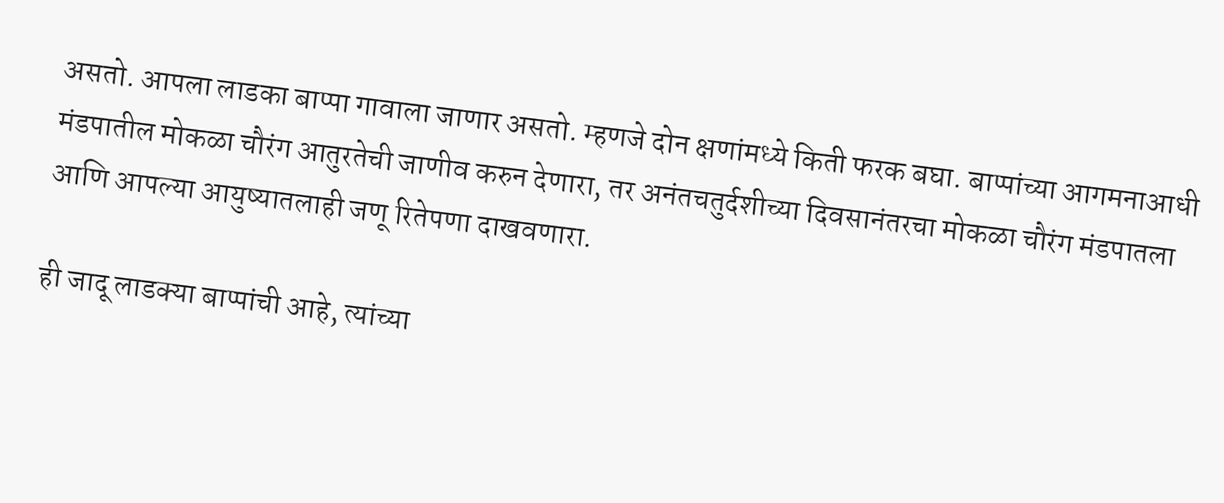असतो. आपला लाडका बाप्पा गावाला जाणार असतो. म्हणजे दोन क्षणांमध्ये किती फरक बघा. बाप्पांच्या आगमनाआधी मंडपातील मोकळा चौरंग आतुरतेची जाणीव करुन देणारा, तर अनंतचतुर्दशीच्या दिवसानंतरचा मोकळा चौरंग मंडपातला आणि आपल्या आयुष्यातलाही जणू रितेपणा दाखवणारा.

ही जादू लाडक्या बाप्पांची आहे, त्यांच्या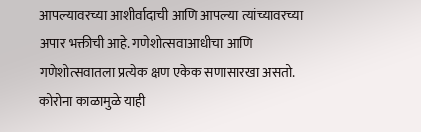आपल्यावरच्या आशीर्वादाची आणि आपल्या त्यांच्यावरच्या अपार भक्तीची आहे. गणेशोत्सवाआधीचा आणि गणेशोत्सवातला प्रत्येक क्षण एकेक सणासारखा असतो. कोरोना काळामुळे याही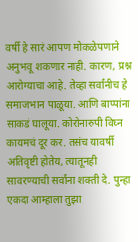वर्षी हे सारं आपण मोकळेपणाने अनुभवू शकणार नाही. कारण, प्रश्न आरोग्याचा आहे. तेव्हा सर्वांनीच हे समाजभान पाळूया. आणि बाप्पांना साकडं घालूया. कोरोनारुपी विघ्न कायमचं दूर कर. तसंच यावर्षी अतिवृष्टी होतेय, त्यातूनही सावरण्याची सर्वांना शक्ती दे. पुन्हा एकदा आम्हाला तुझा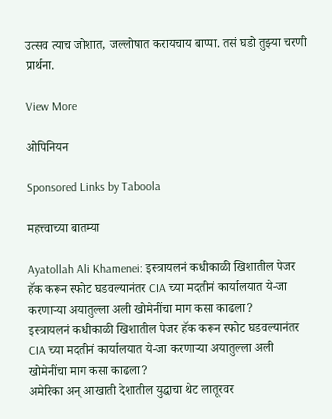उत्सव त्याच जोशात, जल्लोषात करायचाय बाप्पा. तसं घडो तुझ्या चरणी प्रार्थना.

View More

ओपिनियन

Sponsored Links by Taboola

महत्त्वाच्या बातम्या

Ayatollah Ali Khamenei: इस्त्रायलनं कधीकाळी खिशातील पेजर हॅक करून स्फोट घडवल्यानंतर CIA च्या मदतीनं कार्यालयात ये-जा करणाऱ्या अयातुल्ला अली खोमेनींचा माग कसा काढला?
इस्त्रायलनं कधीकाळी खिशातील पेजर हॅक करून स्फोट घडवल्यानंतर CIA च्या मदतीनं कार्यालयात ये-जा करणाऱ्या अयातुल्ला अली खोमेनींचा माग कसा काढला?
अमेरिका अन् आखाती देशातील युद्धाचा थेट लातूरवर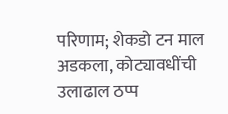परिणाम; शेकडो टन माल अडकला, कोट्यावधींची उलाढाल ठप्प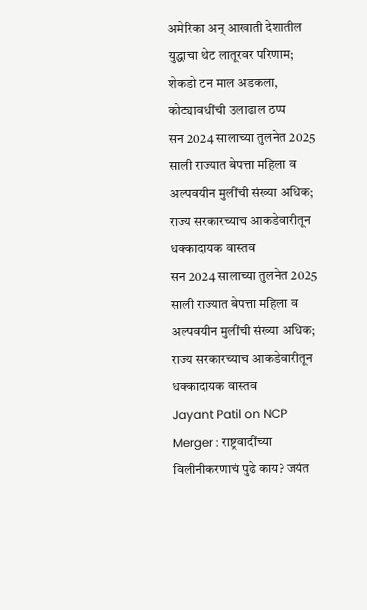अमेरिका अन् आखाती देशातील युद्धाचा थेट लातूरवर परिणाम; शेकडो टन माल अडकला, कोट्यावधींची उलाढाल ठप्प
सन 2024 सालाच्या तुलनेत 2025 साली राज्यात बेपत्ता महिला व अल्पवयीन मुलींची संख्या अधिक; राज्य सरकारच्याच आकडेवारीतून धक्कादायक वास्तव
सन 2024 सालाच्या तुलनेत 2025 साली राज्यात बेपत्ता महिला व अल्पवयीन मुलींची संख्या अधिक; राज्य सरकारच्याच आकडेवारीतून धक्कादायक वास्तव
Jayant Patil on NCP Merger : राष्ट्रवादींच्या विलीनीकरणाचं पुढे काय? जयंत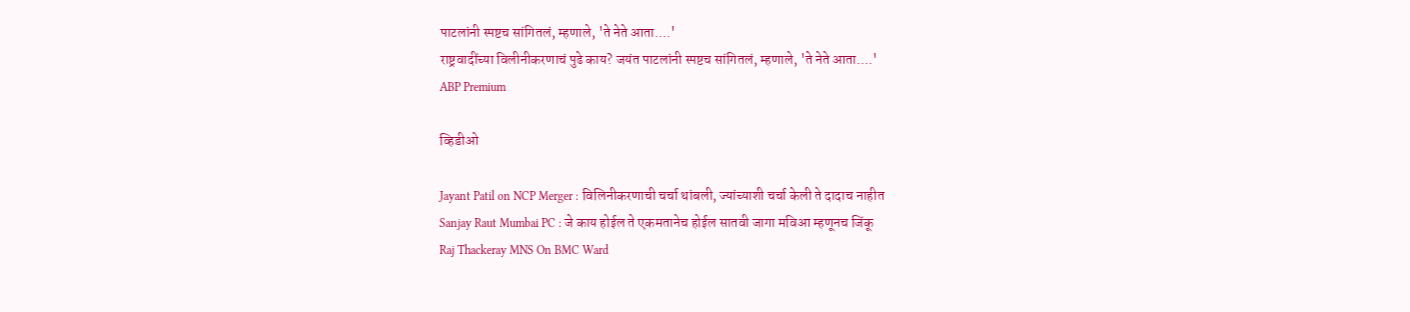पाटलांनी स्पष्टच सांगितलं, म्हणाले, 'ते नेते आता....'
राष्ट्रवादींच्या विलीनीकरणाचं पुढे काय? जयंत पाटलांनी स्पष्टच सांगितलं, म्हणाले, 'ते नेते आता....'
ABP Premium

व्हिडीओ

Jayant Patil on NCP Merger : विलिनीकरणाची चर्चा थांबली, ज्यांच्याशी चर्चा केली ते दादाच नाहीत
Sanjay Raut Mumbai PC : जे काय होईल ते एकमतानेच होईल सातवी जागा मविआ म्हणूनच जिंकू
Raj Thackeray MNS On BMC Ward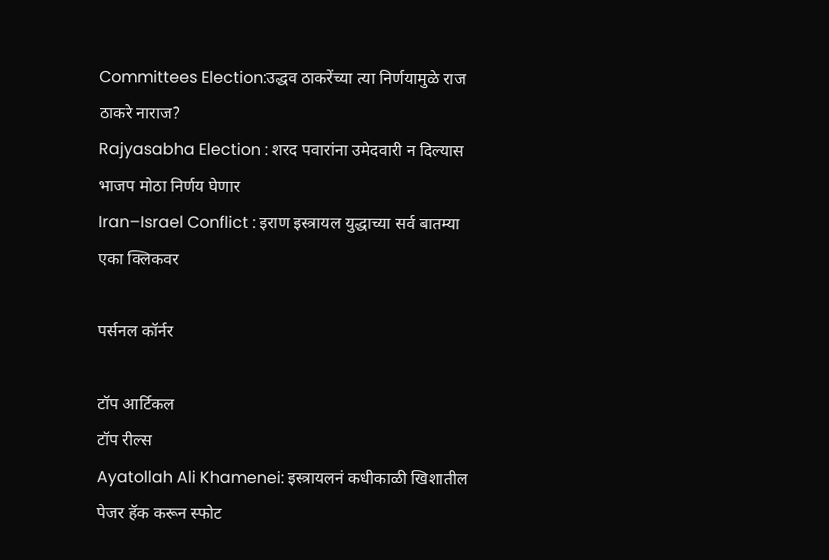Committees Election:उद्धव ठाकरेंच्या त्या निर्णयामुळे राज ठाकरे नाराज?
Rajyasabha Election : शरद पवारांना उमेदवारी न दिल्यास भाजप मोठा निर्णय घेणार
Iran–Israel Conflict : इराण इस्त्रायल युद्धाच्या सर्व बातम्या एका क्लिकवर

पर्सनल कॉर्नर

टॉप आर्टिकल
टॉप रील्स
Ayatollah Ali Khamenei: इस्त्रायलनं कधीकाळी खिशातील पेजर हॅक करून स्फोट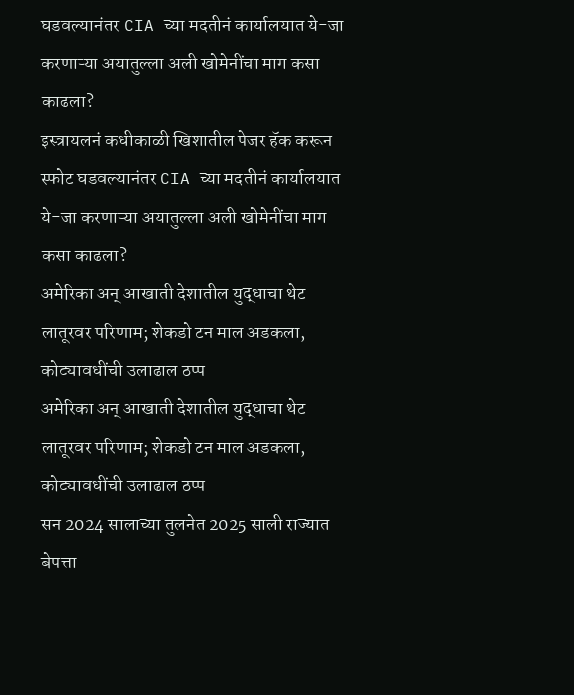घडवल्यानंतर CIA च्या मदतीनं कार्यालयात ये-जा करणाऱ्या अयातुल्ला अली खोमेनींचा माग कसा काढला?
इस्त्रायलनं कधीकाळी खिशातील पेजर हॅक करून स्फोट घडवल्यानंतर CIA च्या मदतीनं कार्यालयात ये-जा करणाऱ्या अयातुल्ला अली खोमेनींचा माग कसा काढला?
अमेरिका अन् आखाती देशातील युद्धाचा थेट लातूरवर परिणाम; शेकडो टन माल अडकला, कोट्यावधींची उलाढाल ठप्प
अमेरिका अन् आखाती देशातील युद्धाचा थेट लातूरवर परिणाम; शेकडो टन माल अडकला, कोट्यावधींची उलाढाल ठप्प
सन 2024 सालाच्या तुलनेत 2025 साली राज्यात बेपत्ता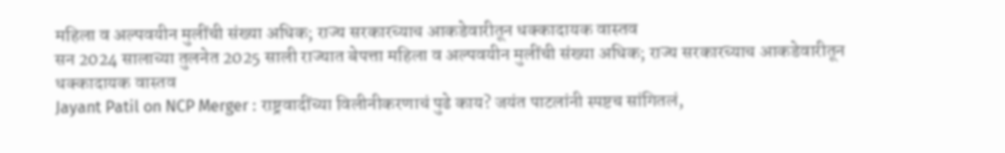महिला व अल्पवयीन मुलींची संख्या अधिक; राज्य सरकारच्याच आकडेवारीतून धक्कादायक वास्तव
सन 2024 सालाच्या तुलनेत 2025 साली राज्यात बेपत्ता महिला व अल्पवयीन मुलींची संख्या अधिक; राज्य सरकारच्याच आकडेवारीतून धक्कादायक वास्तव
Jayant Patil on NCP Merger : राष्ट्रवादींच्या विलीनीकरणाचं पुढे काय? जयंत पाटलांनी स्पष्टच सांगितलं,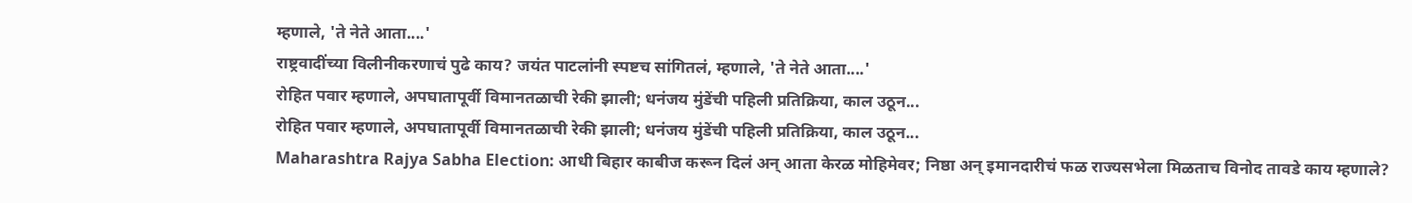म्हणाले, 'ते नेते आता....'
राष्ट्रवादींच्या विलीनीकरणाचं पुढे काय? जयंत पाटलांनी स्पष्टच सांगितलं, म्हणाले, 'ते नेते आता....'
रोहित पवार म्हणाले, अपघातापूर्वी विमानतळाची रेकी झाली; धनंजय मुंडेंची पहिली प्रतिक्रिया, काल उठून...
रोहित पवार म्हणाले, अपघातापूर्वी विमानतळाची रेकी झाली; धनंजय मुंडेंची पहिली प्रतिक्रिया, काल उठून...
Maharashtra Rajya Sabha Election: आधी बिहार काबीज करून दिलं अन् आता केरळ मोहिमेवर; निष्ठा अन् इमानदारीचं फळ राज्यसभेला मिळताच विनोद तावडे काय म्हणाले?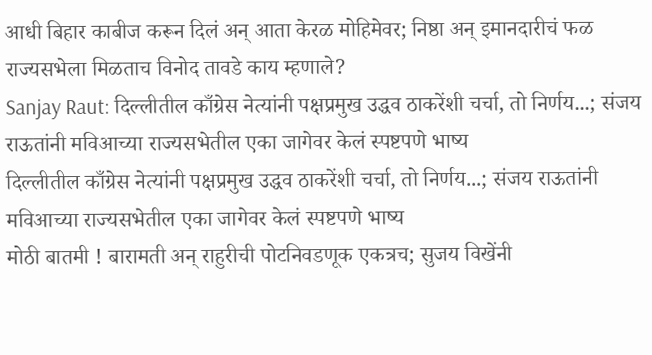आधी बिहार काबीज करून दिलं अन् आता केरळ मोहिमेवर; निष्ठा अन् इमानदारीचं फळ राज्यसभेला मिळताच विनोद तावडे काय म्हणाले?
Sanjay Raut: दिल्लीतील काँग्रेस नेत्यांनी पक्षप्रमुख उद्धव ठाकरेंशी चर्चा, तो निर्णय...; संजय राऊतांनी मविआच्या राज्यसभेतील एका जागेवर केलं स्पष्टपणे भाष्य
दिल्लीतील काँग्रेस नेत्यांनी पक्षप्रमुख उद्धव ठाकरेंशी चर्चा, तो निर्णय...; संजय राऊतांनी मविआच्या राज्यसभेतील एका जागेवर केलं स्पष्टपणे भाष्य
मोठी बातमी ! बारामती अन् राहुरीची पोटनिवडणूक एकत्रच; सुजय विखेंनी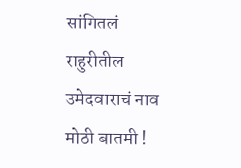सांगितलं राहुरीतील उमेदवाराचं नाव
मोठी बातमी !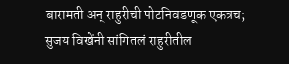बारामती अन् राहुरीची पोटनिवडणूक एकत्रच; सुजय विखेंनी सांगितलं राहुरीतील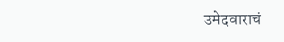उमेदवाराचं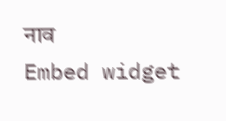नाव
Embed widget